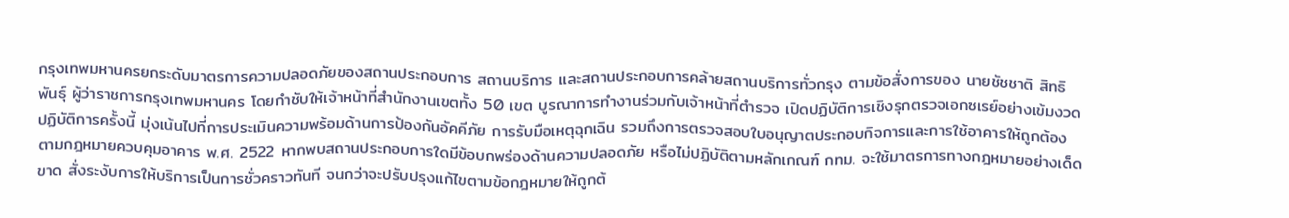กรุงเทพมหานครยกระดับมาตรการความปลอดภัยของสถานประกอบการ สถานบริการ และสถานประกอบการคล้ายสถานบริการทั่วกรุง ตามข้อสั่งการของ นายชัชชาติ สิทธิพันธุ์ ผู้ว่าราชการกรุงเทพมหานคร โดยกำชับให้เจ้าหน้าที่สำนักงานเขตทั้ง 50 เขต บูรณาการทำงานร่วมกับเจ้าหน้าที่ตำรวจ เปิดปฏิบัติการเชิงรุกตรวจเอกซเรย์อย่างเข้มงวด
ปฏิบัติการครั้งนี้ มุ่งเน้นไปที่การประเมินความพร้อมด้านการป้องกันอัคคีภัย การรับมือเหตุฉุกเฉิน รวมถึงการตรวจสอบใบอนุญาตประกอบกิจการและการใช้อาคารให้ถูกต้อง ตามกฎหมายควบคุมอาคาร พ.ศ. 2522 หากพบสถานประกอบการใดมีข้อบกพร่องด้านความปลอดภัย หรือไม่ปฏิบัติตามหลักเกณฑ์ กทม. จะใช้มาตรการทางกฎหมายอย่างเด็ดขาด สั่งระงับการให้บริการเป็นการชั่วคราวทันที จนกว่าจะปรับปรุงแก้ไขตามข้อกฎหมายให้ถูกต้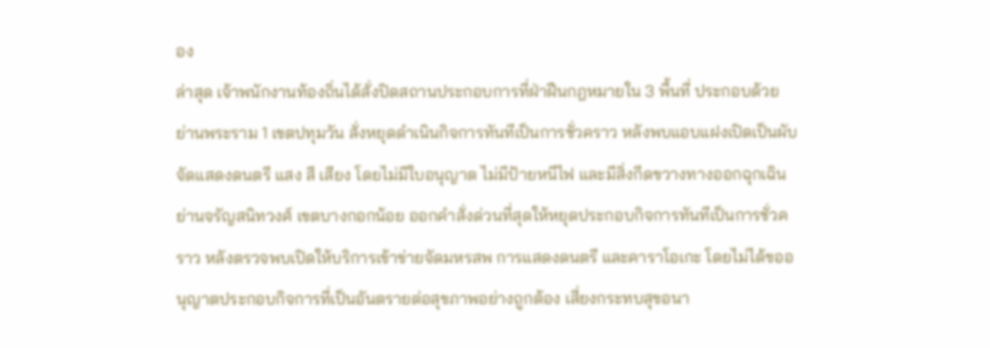อง
ล่าสุด เจ้าพนักงานท้องถิ่นได้สั่งปิดสถานประกอบการที่ฝ่าฝืนกฎหมายใน 3 พื้นที่ ประกอบด้วย ย่านพระราม 1 เขตปทุมวัน สั่งหยุดดำเนินกิจการทันทีเป็นการชั่วคราว หลังพบแอบแฝงเปิดเป็นผับ จัดแสดงดนตรี แสง สี เสียง โดยไม่มีใบอนุญาต ไม่มีป้ายหนีไฟ และมีสิ่งกีดขวางทางออกฉุกเฉิน
ย่านจรัญสนิทวงศ์ เขตบางกอกน้อย ออกคำสั่งด่วนที่สุดให้หยุดประกอบกิจการทันทีเป็นการชั่วคราว หลังตรวจพบเปิดให้บริการเข้าข่ายจัดมหรสพ การแสดงดนตรี และคาราโอเกะ โดยไม่ได้ขออนุญาตประกอบกิจการที่เป็นอันตรายต่อสุขภาพอย่างถูกต้อง เสี่ยงกระทบสุขอนา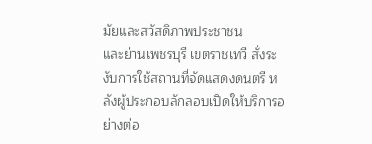มัยและสวัสดิภาพประชาชน
และย่านเพชรบุรี เขตราชเทวี สั่งระงับการใช้สถานที่จัดแสดงดนตรี หลังผู้ประกอบลักลอบเปิดให้บริการอย่างต่อ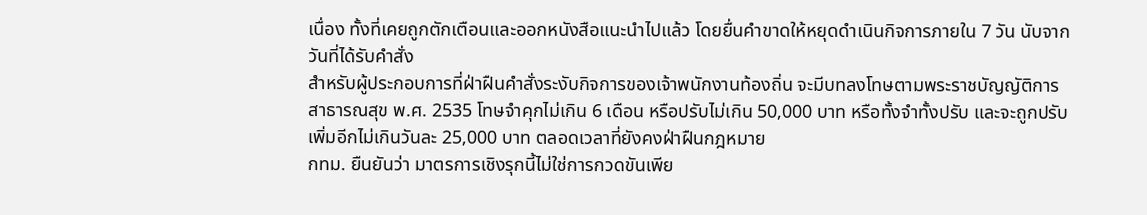เนื่อง ทั้งที่เคยถูกตักเตือนและออกหนังสือแนะนำไปแล้ว โดยยื่นคำขาดให้หยุดดำเนินกิจการภายใน 7 วัน นับจากวันที่ได้รับคำสั่ง
สำหรับผู้ประกอบการที่ฝ่าฝืนคำสั่งระงับกิจการของเจ้าพนักงานท้องถิ่น จะมีบทลงโทษตามพระราชบัญญัติการสาธารณสุข พ.ศ. 2535 โทษจำคุกไม่เกิน 6 เดือน หรือปรับไม่เกิน 50,000 บาท หรือทั้งจำทั้งปรับ และจะถูกปรับเพิ่มอีกไม่เกินวันละ 25,000 บาท ตลอดเวลาที่ยังคงฝ่าฝืนกฎหมาย
กทม. ยืนยันว่า มาตรการเชิงรุกนี้ไม่ใช่การกวดขันเพีย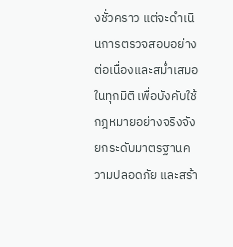งชั่วคราว แต่จะดำเนินการตรวจสอบอย่างต่อเนื่องและสม่ำเสมอในทุกมิติ เพื่อบังคับใช้กฎหมายอย่างจริงจัง ยกระดับมาตรฐานความปลอดภัย และสร้า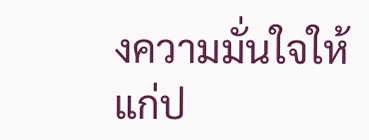งความมั่นใจให้แก่ป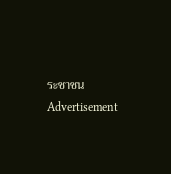ระชาชน
Advertisement